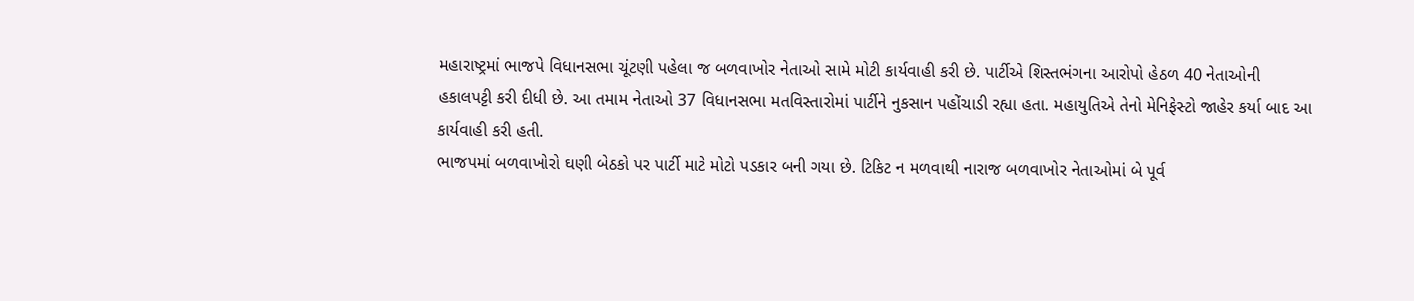મહારાષ્ટ્રમાં ભાજપે વિધાનસભા ચૂંટણી પહેલા જ બળવાખોર નેતાઓ સામે મોટી કાર્યવાહી કરી છે. પાર્ટીએ શિસ્તભંગના આરોપો હેઠળ 40 નેતાઓની હકાલપટ્ટી કરી દીધી છે. આ તમામ નેતાઓ 37 વિધાનસભા મતવિસ્તારોમાં પાર્ટીને નુકસાન પહોંચાડી રહ્યા હતા. મહાયુતિએ તેનો મેનિફેસ્ટો જાહેર કર્યા બાદ આ કાર્યવાહી કરી હતી.
ભાજપમાં બળવાખોરો ઘણી બેઠકો પર પાર્ટી માટે મોટો પડકાર બની ગયા છે. ટિકિટ ન મળવાથી નારાજ બળવાખોર નેતાઓમાં બે પૂર્વ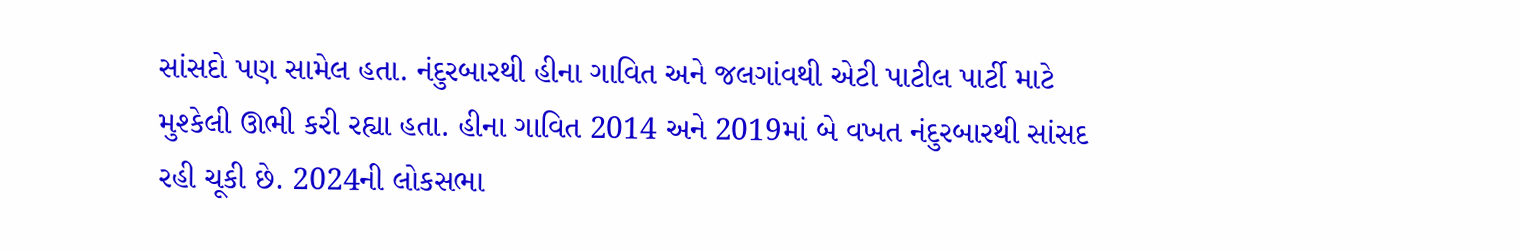સાંસદો પણ સામેલ હતા. નંદુરબારથી હીના ગાવિત અને જલગાંવથી એટી પાટીલ પાર્ટી માટે મુશ્કેલી ઊભી કરી રહ્યા હતા. હીના ગાવિત 2014 અને 2019માં બે વખત નંદુરબારથી સાંસદ રહી ચૂકી છે. 2024ની લોકસભા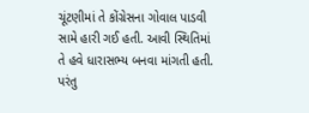ચૂંટણીમાં તે કોંગ્રેસના ગોવાલ પાડવી સામે હારી ગઈ હતી. આવી સ્થિતિમાં તે હવે ધારાસભ્ય બનવા માંગતી હતી. પરંતુ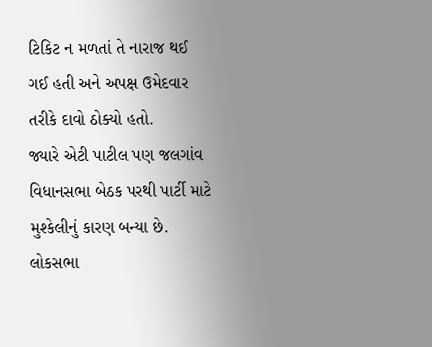ટિકિટ ન મળતાં તે નારાજ થઈ ગઈ હતી અને અપક્ષ ઉમેદવાર તરીકે દાવો ઠોક્યો હતો.
જ્યારે એટી પાટીલ પણ જલગાંવ વિધાનસભા બેઠક પરથી પાર્ટી માટે મુશ્કેલીનું કારણ બન્યા છે. લોકસભા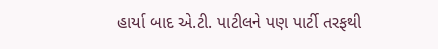હાર્યા બાદ એ.ટી. પાટીલને પણ પાર્ટી તરફથી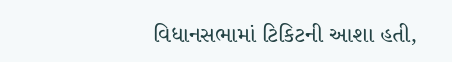વિધાનસભામાં ટિકિટની આશા હતી,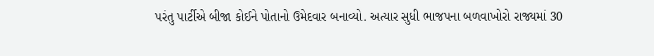પરંતુ પાર્ટીએ બીજા કોઈને પોતાનો ઉમેદવાર બનાવ્યો. અત્યાર સુધી ભાજપના બળવાખોરો રાજ્યમાં 30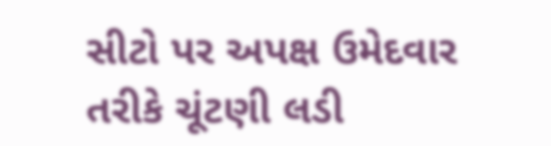સીટો પર અપક્ષ ઉમેદવાર તરીકે ચૂંટણી લડી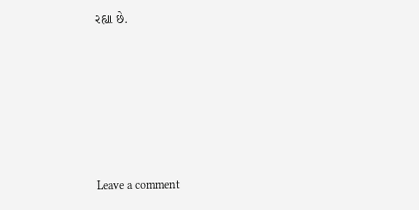રહ્યા છે.







Leave a comment